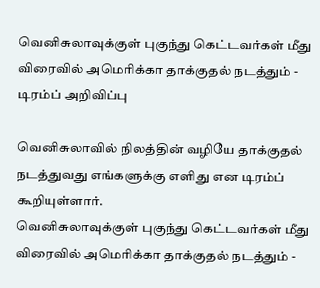வெனிசுலாவுக்குள் புகுந்து கெட்டவர்கள் மீது விரைவில் அமெரிக்கா தாக்குதல் நடத்தும் - டிரம்ப் அறிவிப்பு

வெனிசுலாவில் நிலத்தின் வழியே தாக்குதல் நடத்துவது எங்களுக்கு எளிது என டிரம்ப் கூறியுள்ளார்.
வெனிசுலாவுக்குள் புகுந்து கெட்டவர்கள் மீது விரைவில் அமெரிக்கா தாக்குதல் நடத்தும் -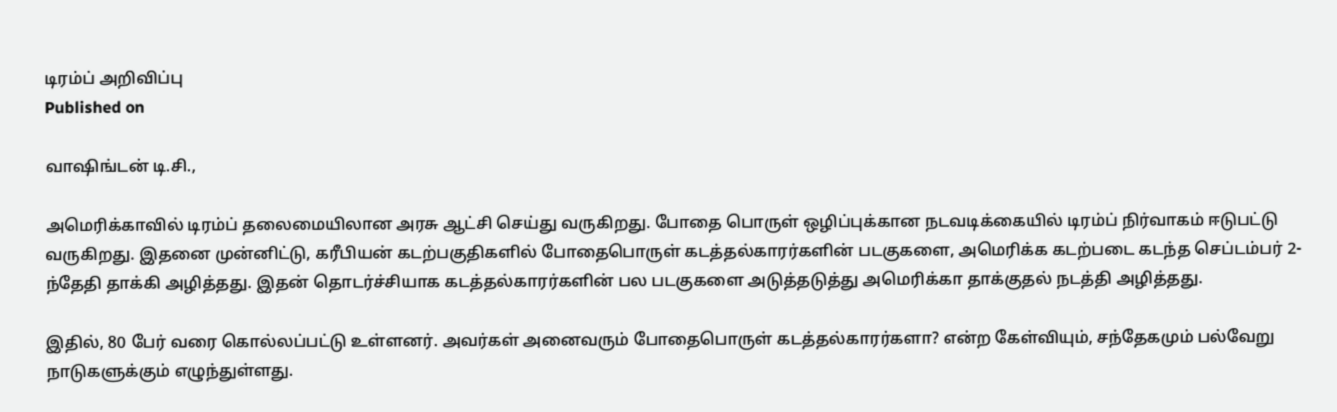டிரம்ப் அறிவிப்பு
Published on

வாஷிங்டன் டி.சி.,

அமெரிக்காவில் டிரம்ப் தலைமையிலான அரசு ஆட்சி செய்து வருகிறது. போதை பொருள் ஒழிப்புக்கான நடவடிக்கையில் டிரம்ப் நிர்வாகம் ஈடுபட்டு வருகிறது. இதனை முன்னிட்டு, கரீபியன் கடற்பகுதிகளில் போதைபொருள் கடத்தல்காரர்களின் படகுகளை, அமெரிக்க கடற்படை கடந்த செப்டம்பர் 2-ந்தேதி தாக்கி அழித்தது. இதன் தொடர்ச்சியாக கடத்தல்காரர்களின் பல படகுகளை அடுத்தடுத்து அமெரிக்கா தாக்குதல் நடத்தி அழித்தது.

இதில், 80 பேர் வரை கொல்லப்பட்டு உள்ளனர். அவர்கள் அனைவரும் போதைபொருள் கடத்தல்காரர்களா? என்ற கேள்வியும், சந்தேகமும் பல்வேறு நாடுகளுக்கும் எழுந்துள்ளது.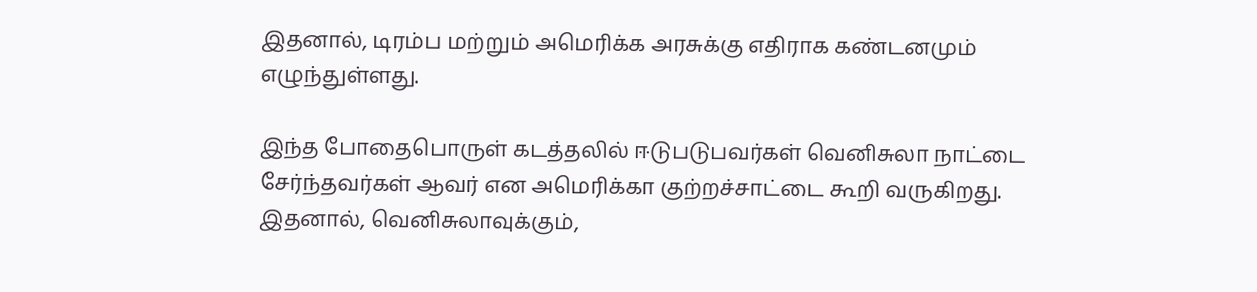இதனால், டிரம்ப மற்றும் அமெரிக்க அரசுக்கு எதிராக கண்டனமும் எழுந்துள்ளது.

இந்த போதைபொருள் கடத்தலில் ஈடுபடுபவர்கள் வெனிசுலா நாட்டை சேர்ந்தவர்கள் ஆவர் என அமெரிக்கா குற்றச்சாட்டை கூறி வருகிறது. இதனால், வெனிசுலாவுக்கும்,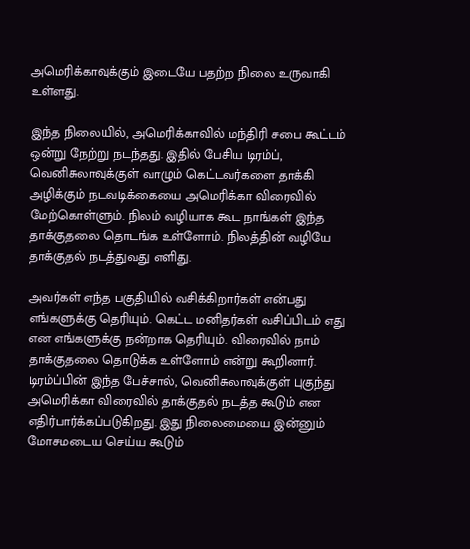அமெரிக்காவுக்கும் இடையே பதற்ற நிலை உருவாகி உள்ளது.

இந்த நிலையில், அமெரிக்காவில் மந்திரி சபை கூட்டம் ஒன்று நேற்று நடந்தது. இதில் பேசிய டிரம்ப், வெனிசுலாவுக்குள் வாழும் கெட்டவர்களை தாக்கி அழிக்கும் நடவடிக்கையை அமெரிக்கா விரைவில் மேற்கொள்ளும். நிலம் வழியாக கூட நாங்கள் இந்த தாக்குதலை தொடங்க உள்ளோம். நிலத்தின் வழியே தாக்குதல் நடத்துவது எளிது.

அவர்கள் எந்த பகுதியில் வசிக்கிறார்கள் என்பது எங்களுக்கு தெரியும். கெட்ட மனிதர்கள் வசிப்பிடம் எது என எங்களுக்கு நன்றாக தெரியும். விரைவில் நாம் தாக்குதலை தொடுக்க உள்ளோம் என்று கூறினார். டிரம்ப்பின் இந்த பேச்சால், வெனிசுலாவுக்குள் புகுந்து அமெரிக்கா விரைவில் தாக்குதல் நடத்த கூடும் என எதிர்பார்க்கப்படுகிறது. இது நிலைமையை இன்னும் மோசமடைய செய்ய கூடும்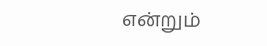என்றும்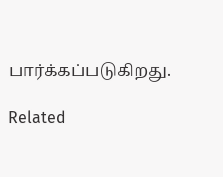பார்க்கப்படுகிறது.

Related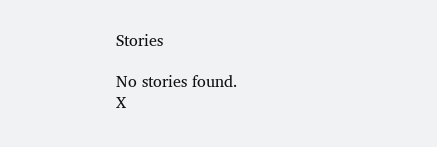Stories

No stories found.
X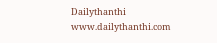Dailythanthi
www.dailythanthi.com